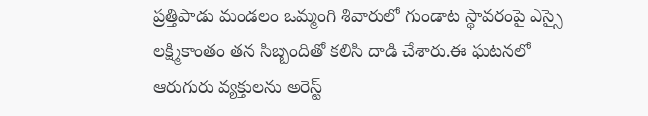ప్రత్తిపాడు మండలం ఒమ్మంగి శివారులో గుండాట స్థావరంపై ఎస్సై లక్ష్మికాంతం తన సిబ్బందితో కలిసి దాడి చేశారు.ఈ ఘటనలో ఆరుగురు వ్యక్తులను అరెస్ట్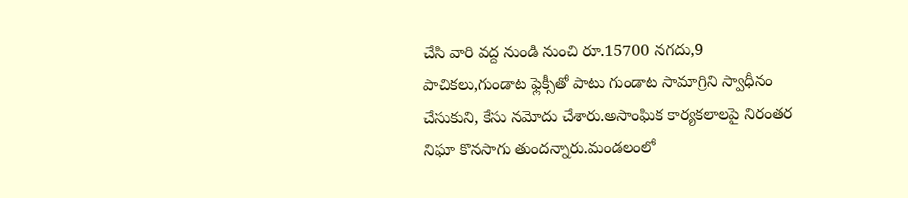చేసి వారి వద్ద నుండి నుంచి రూ.15700 నగదు,9 పాచికలు,గుండాట ఫ్లెక్సీతో పాటు గుండాట సామాగ్రిని స్వాధీనం చేసుకుని, కేసు నమోదు చేశారు.అసాంఘిక కార్యకలాలపై నిరంతర నిఘా కొనసాగు తుందన్నారు.మండలంలో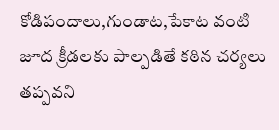కోడిపందాలు,గుండాట,పేకాట వంటి జూద క్రీడలకు పాల్పడితే కఠిన చర్యలు తప్పవని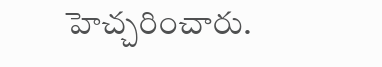హెచ్చరించారు.